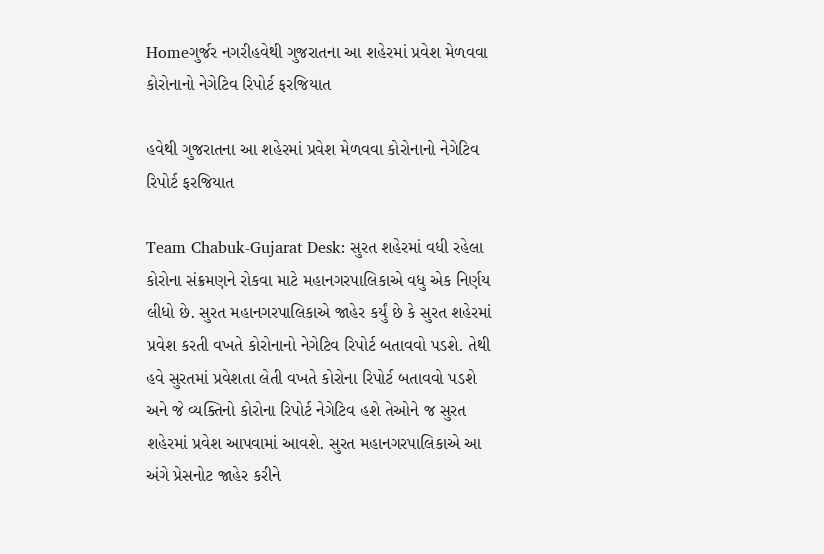Homeગુર્જર નગરીહવેથી ગુજરાતના આ શહેરમાં પ્રવેશ મેળવવા કોરોનાનો નેગેટિવ રિપોર્ટ ફરજિયાત

હવેથી ગુજરાતના આ શહેરમાં પ્રવેશ મેળવવા કોરોનાનો નેગેટિવ રિપોર્ટ ફરજિયાત

Team Chabuk-Gujarat Desk: સુરત શહેરમાં વધી રહેલા કોરોના સંક્રમણને રોકવા માટે મહાનગરપાલિકાએ વધુ એક નિર્ણય લીધો છે. સુરત મહાનગરપાલિકાએ જાહેર કર્યું છે કે સુરત શહેરમાં પ્રવેશ કરતી વખતે કોરોનાનો નેગેટિવ રિપોર્ટ બતાવવો પડશે. તેથી હવે સુરતમાં પ્રવેશતા લેતી વખતે કોરોના રિપોર્ટ બતાવવો પડશે અને જે વ્યક્તિનો કોરોના રિપોર્ટ નેગેટિવ હશે તેઓને જ સુરત શહેરમાં પ્રવેશ આપવામાં આવશે. સુરત મહાનગરપાલિકાએ આ અંગે પ્રેસનોટ જાહેર કરીને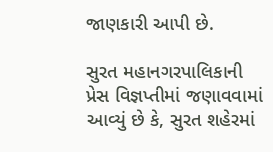જાણકારી આપી છે.

સુરત મહાનગરપાલિકાની પ્રેસ વિજ્ઞપ્તીમાં જણાવવામાં આવ્યું છે કે, સુરત શહેરમાં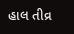હાલ તીવ્ર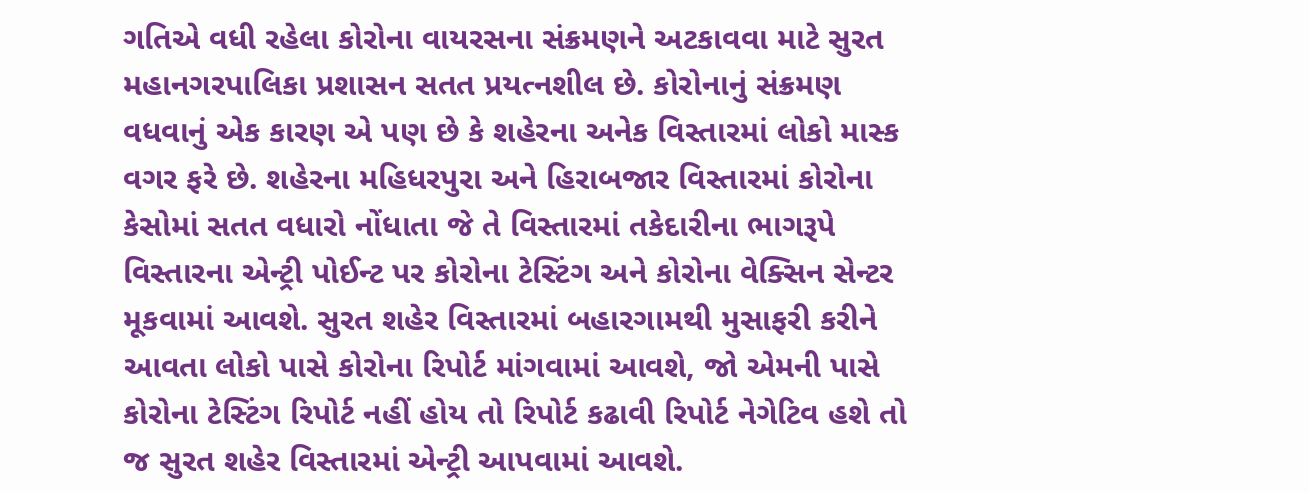ગતિએ વધી રહેલા કોરોના વાયરસના સંક્રમણને અટકાવવા માટે સુરત મહાનગરપાલિકા પ્રશાસન સતત પ્રયત્નશીલ છે. કોરોનાનું સંક્રમણ વધવાનું એક કારણ એ પણ છે કે શહેરના અનેક વિસ્તારમાં લોકો માસ્ક વગર ફરે છે. શહેરના મહિધરપુરા અને હિરાબજાર વિસ્તારમાં કોરોના કેસોમાં સતત વધારો નોંધાતા જે તે વિસ્તારમાં તકેદારીના ભાગરૂપે વિસ્તારના એન્ટ્રી પોઈન્ટ પર કોરોના ટેસ્ટિંગ અને કોરોના વેક્સિન સેન્ટર મૂકવામાં આવશે. સુરત શહેર વિસ્તારમાં બહારગામથી મુસાફરી કરીને આવતા લોકો પાસે કોરોના રિપોર્ટ માંગવામાં આવશે, જો એમની પાસે કોરોના ટેસ્ટિંગ રિપોર્ટ નહીં હોય તો રિપોર્ટ કઢાવી રિપોર્ટ નેગેટિવ હશે તો જ સુરત શહેર વિસ્તારમાં એન્ટ્રી આપવામાં આવશે.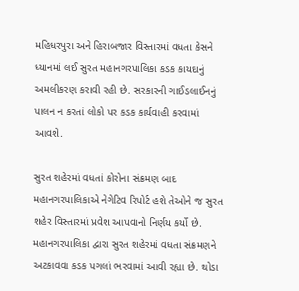મહિધરપુરા અને હિરાબજાર વિસ્તારમાં વધતા કેસને ધ્યાનમાં લઈ સુરત મહાનગરપાલિકા કડક કાયદાનું અમલીકરણ કરાવી રહી છે. સરકારની ગાઈડલાઈનનું પાલન ન કરતાં લોકો પર કડક કાર્યવાહી કરવામાં આવશે.

સુરત શહેરમાં વધતાં કોરોના સંક્રમણ બાદ મહાનગરપાલિકાએ નેગેટિવ રિપોર્ટ હશે તેઓને જ સુરત શહેર વિસ્તારમાં પ્રવેશ આપવાનો નિર્ણય કર્યો છે. મહાનગરપાલિકા દ્વારા સુરત શહેરમાં વધતા સંક્રમણને અટકાવવા કડક પગલાં ભરવામાં આવી રહ્યા છે. થોડા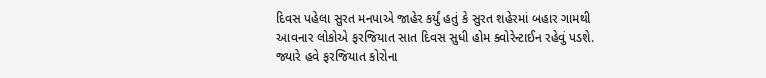દિવસ પહેલા સુરત મનપાએ જાહેર કર્યું હતું કે સુરત શહેરમાં બહાર ગામથી આવનાર લોકોએ ફરજિયાત સાત દિવસ સુધી હોમ ક્વોરેન્ટાઈન રહેવું પડશે. જ્યારે હવે ફરજિયાત કોરોના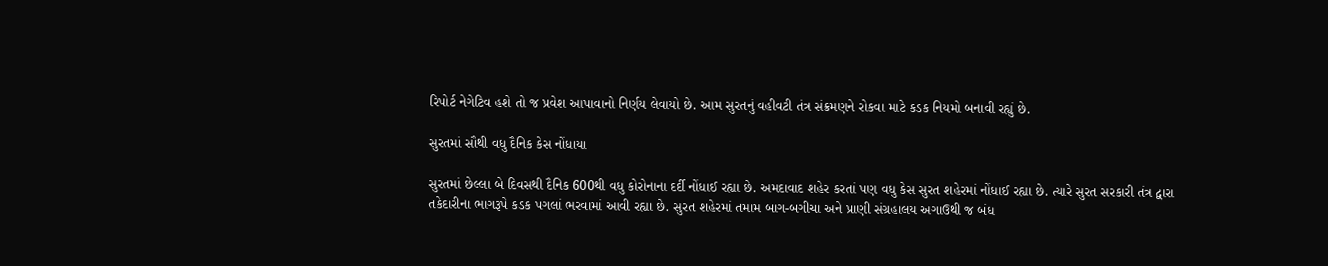રિપોર્ટ નેગેટિવ હશે તો જ પ્રવેશ આપાવાનો નિર્ણય લેવાયો છે. આમ સુરતનું વહીવટી તંત્ર સંક્રમણને રોકવા માટે કડક નિયમો બનાવી રહ્યું છે.

સુરતમાં સૌથી વધુ દૈનિક કેસ નોંધાયા

સુરતમાં છેલ્લા બે દિવસથી દૈનિક 600થી વધુ કોરોનાના દર્દી નોંધાઈ રહ્યા છે. અમદાવાદ શહેર કરતાં પણ વધુ કેસ સુરત શહેરમાં નોંધાઈ રહ્યા છે. ત્યારે સુરત સરકારી તંત્ર દ્વારા તકેદારીના ભાગરૂપે કડક પગલાં ભરવામાં આવી રહ્યા છે. સુરત શહેરમાં તમામ બાગ-બગીચા અને પ્રાણી સંગ્રહાલય અગાઉથી જ બંધ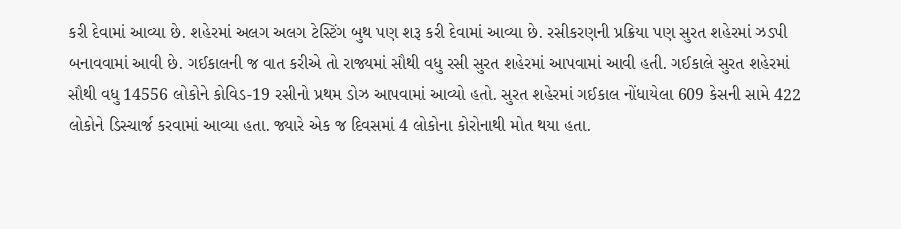કરી દેવામાં આવ્યા છે. શહેરમાં અલગ અલગ ટેસ્ટિંગ બુથ પણ શરૂ કરી દેવામાં આવ્યા છે. રસીકરણની પ્રક્રિયા પણ સુરત શહેરમાં ઝડપી બનાવવામાં આવી છે. ગઈકાલની જ વાત કરીએ તો રાજ્યમાં સૌથી વધુ રસી સુરત શહેરમાં આપવામાં આવી હતી. ગઈકાલે સુરત શહેરમાં સૌથી વધુ 14556 લોકોને કોવિડ-19 રસીનો પ્રથમ ડોઝ આપવામાં આવ્યો હતો. સુરત શહેરમાં ગઈકાલ નોંધાયેલા 609 કેસની સામે 422 લોકોને ડિસ્ચાર્જ કરવામાં આવ્યા હતા. જ્યારે એક જ દિવસમાં 4 લોકોના કોરોનાથી મોત થયા હતા.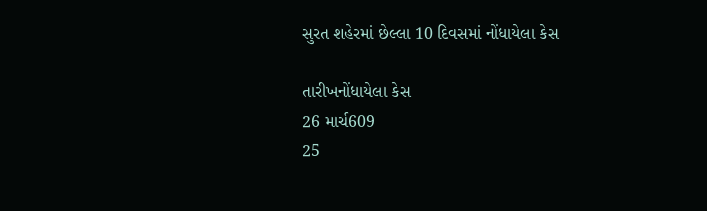સુરત શહેરમાં છેલ્લા 10 દિવસમાં નોંધાયેલા કેસ

તારીખનોંધાયેલા કેસ
26 માર્ચ609
25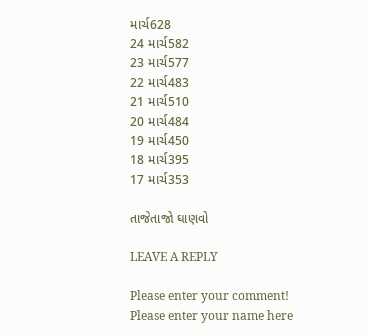માર્ચ628
24 માર્ચ582
23 માર્ચ577
22 માર્ચ483
21 માર્ચ510
20 માર્ચ484
19 માર્ચ450
18 માર્ચ395
17 માર્ચ353

તાજેતાજો ઘાણવો

LEAVE A REPLY

Please enter your comment!
Please enter your name here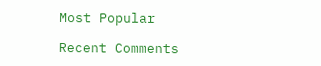Most Popular

Recent Comments